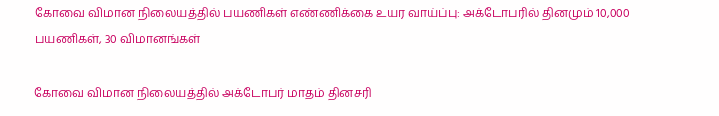கோவை விமான நிலையத்தில் பயணிகள் எண்ணிக்கை உயர வாய்ப்பு: அக்டோபரில் தினமும் 10,000 பயணிகள், 30 விமானங்கள்

கோவை விமான நிலையத்தில் அக்டோபர் மாதம் தினசரி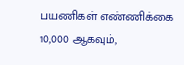பயணிகள் எண்ணிக்கை 10,000 ஆகவும்,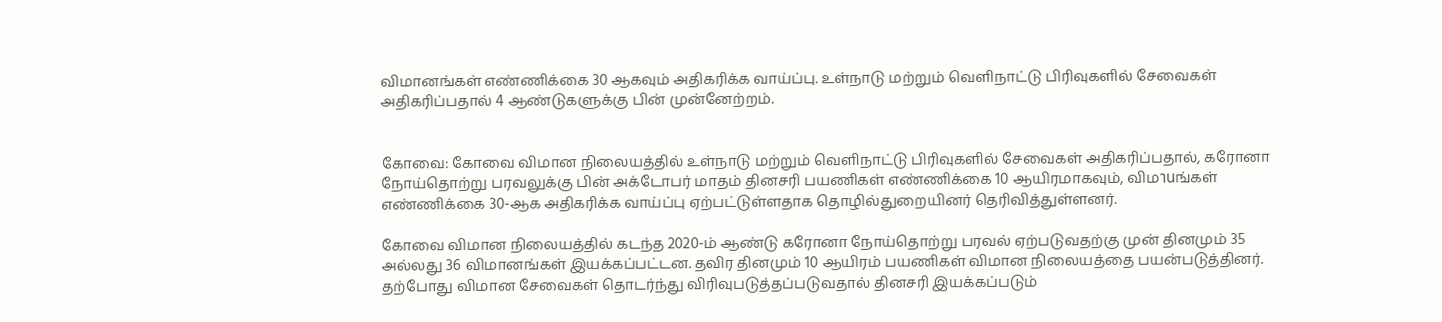விமானங்கள் எண்ணிக்கை 30 ஆகவும் அதிகரிக்க வாய்ப்பு. உள்நாடு மற்றும் வெளிநாட்டு பிரிவுகளில் சேவைகள் அதிகரிப்பதால் 4 ஆண்டுகளுக்கு பின் முன்னேற்றம்.


கோவை: கோவை விமான நிலையத்தில் உள்நாடு மற்றும் வெளிநாட்டு பிரிவுகளில் சேவைகள் அதிகரிப்பதால், கரோனா நோய்தொற்று பரவலுக்கு பின் அக்டோபர் மாதம் தினசரி பயணிகள் எண்ணிக்கை 10 ஆயிரமாகவும், விமานங்கள் எண்ணிக்கை 30-ஆக அதிகரிக்க வாய்ப்பு ஏற்பட்டுள்ளதாக தொழில்துறையினர் தெரிவித்துள்ளனர்.

கோவை விமான நிலையத்தில் கடந்த 2020-ம் ஆண்டு கரோனா நோய்தொற்று பரவல் ஏற்படுவதற்கு முன் தினமும் 35 அல்லது 36 விமானங்கள் இயக்கப்பட்டன. தவிர தினமும் 10 ஆயிரம் பயணிகள் விமான நிலையத்தை பயன்படுத்தினர். தற்போது விமான சேவைகள் தொடர்ந்து விரிவுபடுத்தப்படுவதால் தினசரி இயக்கப்படும்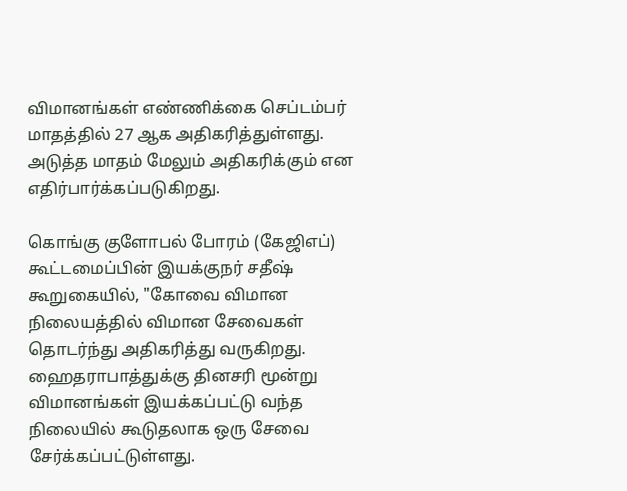விமானங்கள் எண்ணிக்கை செப்டம்பர் மாதத்தில் 27 ஆக அதிகரித்துள்ளது. அடுத்த மாதம் மேலும் அதிகரிக்கும் என எதிர்பார்க்கப்படுகிறது.

கொங்கு குளோபல் போரம் (கேஜிஎப்) கூட்டமைப்பின் இயக்குநர் சதீஷ் கூறுகையில், "கோவை விமான நிலையத்தில் விமான சேவைகள் தொடர்ந்து அதிகரித்து வருகிறது. ஹைதராபாத்துக்கு தினசரி மூன்று விமானங்கள் இயக்கப்பட்டு வந்த நிலையில் கூடுதலாக ஒரு சேவை சேர்க்கப்பட்டுள்ளது.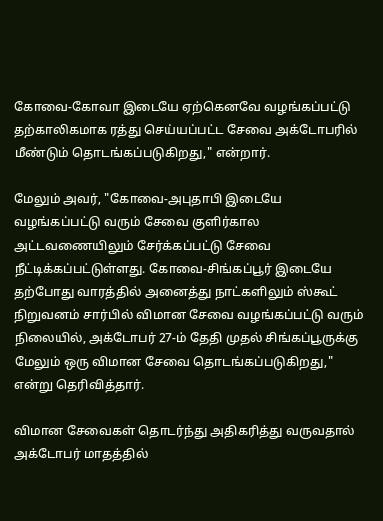கோவை-கோவா இடையே ஏற்கெனவே வழங்கப்பட்டு தற்காலிகமாக ரத்து செய்யப்பட்ட சேவை அக்டோபரில் மீண்டும் தொடங்கப்படுகிறது," என்றார்.

மேலும் அவர், "கோவை-அபுதாபி இடையே வழங்கப்பட்டு வரும் சேவை குளிர்கால அட்டவணையிலும் சேர்க்கப்பட்டு சேவை நீட்டிக்கப்பட்டுள்ளது. கோவை-சிங்கப்பூர் இடையே தற்போது வாரத்தில் அனைத்து நாட்களிலும் ஸ்கூட் நிறுவனம் சார்பில் விமான சேவை வழங்கப்பட்டு வரும் நிலையில், அக்டோபர் 27-ம் தேதி முதல் சிங்கப்பூருக்கு மேலும் ஒரு விமான சேவை தொடங்கப்படுகிறது," என்று தெரிவித்தார்.

விமான சேவைகள் தொடர்ந்து அதிகரித்து வருவதால் அக்டோபர் மாதத்தில்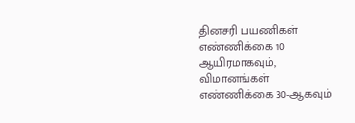தினசரி பயணிகள் எண்ணிக்கை 10 ஆயிரமாகவும், விமானங்கள் எண்ணிக்கை 30-ஆகவும்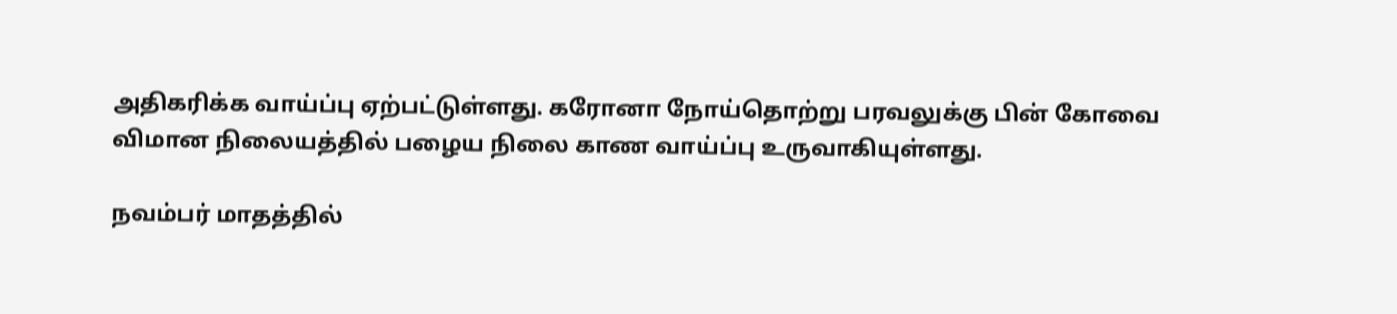அதிகரிக்க வாய்ப்பு ஏற்பட்டுள்ளது. கரோனா நோய்தொற்று பரவலுக்கு பின் கோவை விமான நிலையத்தில் பழைய நிலை காண வாய்ப்பு உருவாகியுள்ளது.

நவம்பர் மாதத்தில்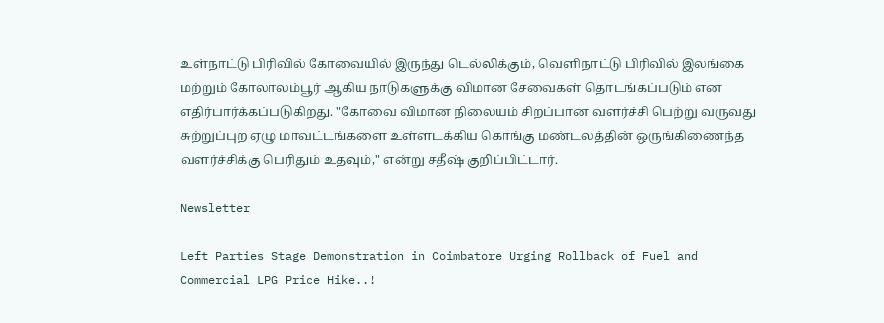உள்நாட்டு பிரிவில் கோவையில் இருந்து டெல்லிக்கும், வெளிநாட்டு பிரிவில் இலங்கை மற்றும் கோலாலம்பூர் ஆகிய நாடுகளுக்கு விமான சேவைகள் தொடங்கப்படும் என எதிர்பார்க்கப்படுகிறது. "கோவை விமான நிலையம் சிறப்பான வளர்ச்சி பெற்று வருவது சுற்றுப்புற ஏழு மாவட்டங்களை உள்ளடக்கிய கொங்கு மண்டலத்தின் ஒருங்கிணைந்த வளர்ச்சிக்கு பெரிதும் உதவும்," என்று சதீஷ் குறிப்பிட்டார்.

Newsletter

Left Parties Stage Demonstration in Coimbatore Urging Rollback of Fuel and Commercial LPG Price Hike..!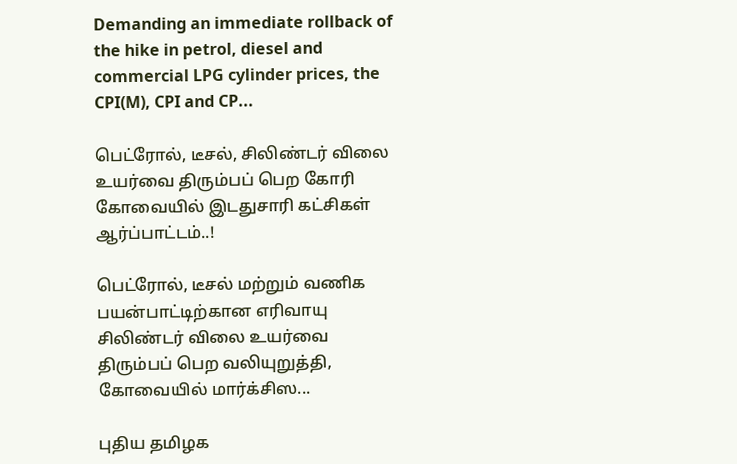Demanding an immediate rollback of the hike in petrol, diesel and commercial LPG cylinder prices, the CPI(M), CPI and CP...

பெட்ரோல், டீசல், சிலிண்டர் விலை உயர்வை திரும்பப் பெற கோரி கோவையில் இடதுசாரி கட்சிகள் ஆர்ப்பாட்டம்..!

பெட்ரோல், டீசல் மற்றும் வணிக பயன்பாட்டிற்கான எரிவாயு சிலிண்டர் விலை உயர்வை திரும்பப் பெற வலியுறுத்தி, கோவையில் மார்க்சிஸ...

புதிய தமிழக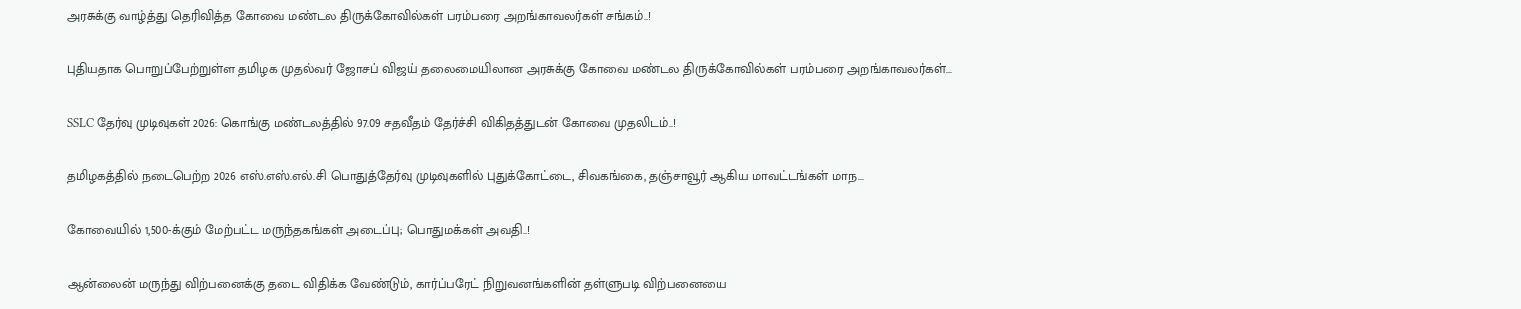அரசுக்கு வாழ்த்து தெரிவித்த கோவை மண்டல திருக்கோவில்கள் பரம்பரை அறங்காவலர்கள் சங்கம்..!

புதியதாக பொறுப்பேற்றுள்ள தமிழக முதல்வர் ஜோசப் விஜய் தலைமையிலான அரசுக்கு கோவை மண்டல திருக்கோவில்கள் பரம்பரை அறங்காவலர்கள்...

SSLC தேர்வு முடிவுகள் 2026: கொங்கு மண்டலத்தில் 97.09 சதவீதம் தேர்ச்சி விகிதத்துடன் கோவை முதலிடம்..!

தமிழகத்தில் நடைபெற்ற 2026 எஸ்.எஸ்.எல்.சி பொதுத்தேர்வு முடிவுகளில் புதுக்கோட்டை, சிவகங்கை, தஞ்சாவூர் ஆகிய மாவட்டங்கள் மாந...

கோவையில் 1,500-க்கும் மேற்பட்ட மருந்தகங்கள் அடைப்பு; பொதுமக்கள் அவதி..!

ஆன்லைன் மருந்து விற்பனைக்கு தடை விதிக்க வேண்டும், கார்ப்பரேட் நிறுவனங்களின் தள்ளுபடி விற்பனையை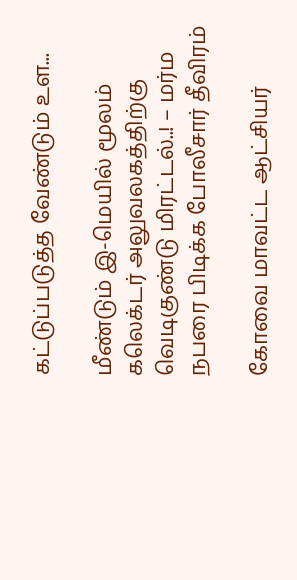கட்டுப்படுத்த வேண்டும் உள...

மீண்டும் இ-மெயில் மூலம் கலெக்டர் அலுவலகத்திற்கு வெடிகுண்டு மிரட்டல்..! – மர்ம நபரை பிடிக்க போலீசார் தீவிரம்

கோவை மாவட்ட ஆட்சியர்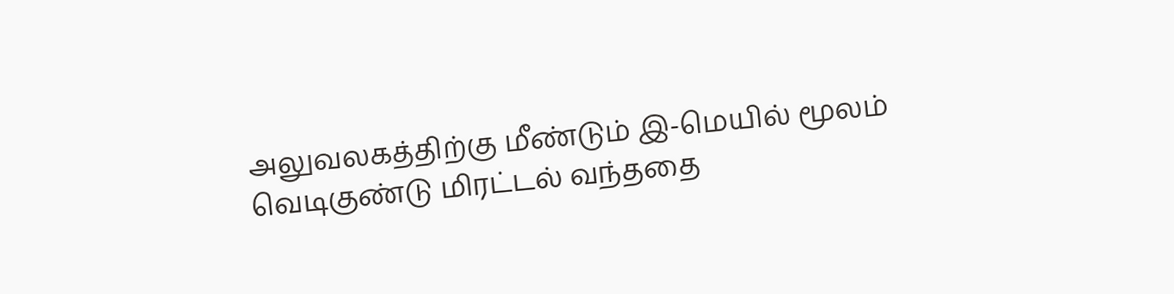அலுவலகத்திற்கு மீண்டும் இ-மெயில் மூலம் வெடிகுண்டு மிரட்டல் வந்ததை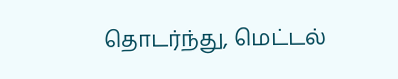தொடர்ந்து, மெட்டல்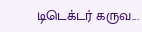டிடெக்டர் கருவ...